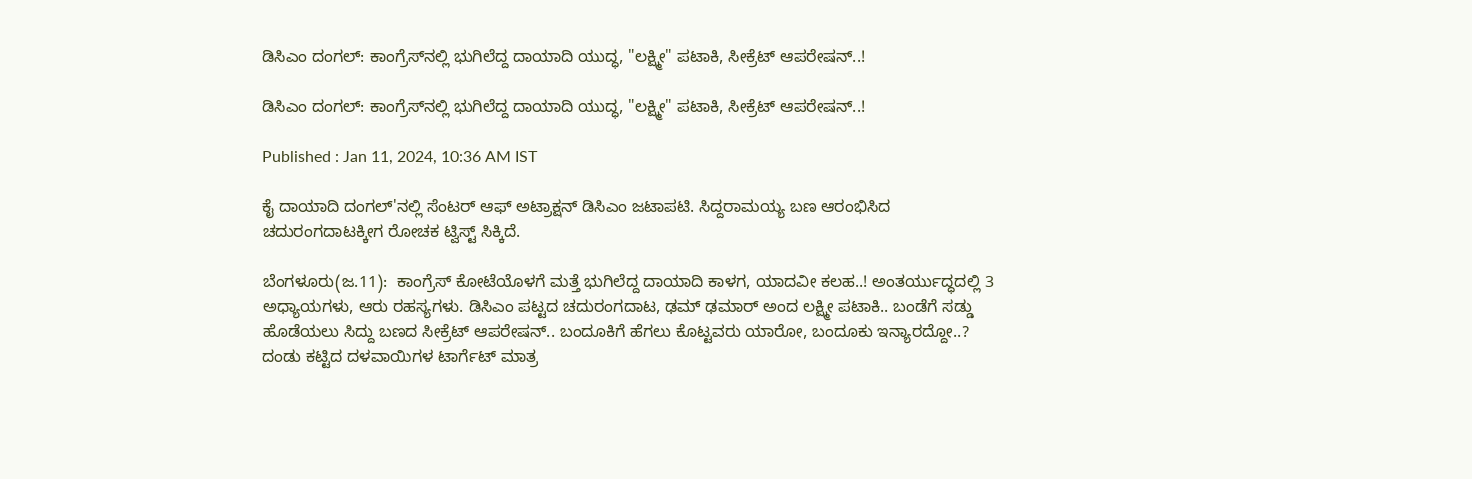ಡಿಸಿಎಂ ದಂಗಲ್: ಕಾಂಗ್ರೆಸ್‌ನಲ್ಲಿ ಭುಗಿಲೆದ್ದ ದಾಯಾದಿ ಯುದ್ಧ, "ಲಕ್ಷ್ಮೀ" ಪಟಾಕಿ, ಸೀಕ್ರೆಟ್ ಆಪರೇಷನ್..!

ಡಿಸಿಎಂ ದಂಗಲ್: ಕಾಂಗ್ರೆಸ್‌ನಲ್ಲಿ ಭುಗಿಲೆದ್ದ ದಾಯಾದಿ ಯುದ್ಧ, "ಲಕ್ಷ್ಮೀ" ಪಟಾಕಿ, ಸೀಕ್ರೆಟ್ ಆಪರೇಷನ್..!

Published : Jan 11, 2024, 10:36 AM IST

ಕೈ ದಾಯಾದಿ ದಂಗಲ್'ನಲ್ಲಿ ಸೆಂಟರ್ ಆಫ್ ಅಟ್ರಾಕ್ಷನ್ ಡಿಸಿಎಂ ಜಟಾಪಟಿ. ಸಿದ್ದರಾಮಯ್ಯ ಬಣ ಆರಂಭಿಸಿದ ಚದುರಂಗದಾಟಕ್ಕೀಗ ರೋಚಕ ಟ್ವಿಸ್ಟ್ ಸಿಕ್ಕಿದೆ.

ಬೆಂಗಳೂರು(ಜ.11):  ಕಾಂಗ್ರೆಸ್ ಕೋಟೆಯೊಳಗೆ ಮತ್ತೆ ಭುಗಿಲೆದ್ದ ದಾಯಾದಿ ಕಾಳಗ, ಯಾದವೀ ಕಲಹ..! ಅಂತರ್ಯುದ್ಧದಲ್ಲಿ 3 ಅಧ್ಯಾಯಗಳು, ಆರು ರಹಸ್ಯಗಳು. ಡಿಸಿಎಂ ಪಟ್ಟದ ಚದುರಂಗದಾಟ, ಢಮ್ ಢಮಾರ್ ಅಂದ ಲಕ್ಷ್ಮೀ ಪಟಾಕಿ.. ಬಂಡೆಗೆ ಸಡ್ಡು ಹೊಡೆಯಲು ಸಿದ್ದು ಬಣದ ಸೀಕ್ರೆಟ್ ಆಪರೇಷನ್.. ಬಂದೂಕಿಗೆ ಹೆಗಲು ಕೊಟ್ಟವರು ಯಾರೋ, ಬಂದೂಕು ಇನ್ಯಾರದ್ದೋ..? ದಂಡು ಕಟ್ಟಿದ ದಳವಾಯಿಗಳ ಟಾರ್ಗೆಟ್ ಮಾತ್ರ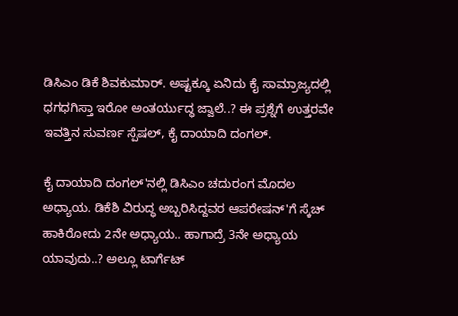ಡಿಸಿಎಂ ಡಿಕೆ ಶಿವಕುಮಾರ್. ಅಷ್ಟಕ್ಕೂ ಏನಿದು ಕೈ ಸಾಮ್ರಾಜ್ಯದಲ್ಲಿ ಧಗಧಗಿಸ್ತಾ ಇರೋ ಅಂತರ್ಯುದ್ಧ ಜ್ವಾಲೆ..? ಈ ಪ್ರಶ್ನೆಗೆ ಉತ್ತರವೇ ಇವತ್ತಿನ ಸುವರ್ಣ ಸ್ಪೆಷಲ್, ಕೈ ದಾಯಾದಿ ದಂಗಲ್.

ಕೈ ದಾಯಾದಿ ದಂಗಲ್'ನಲ್ಲಿ ಡಿಸಿಎಂ ಚದುರಂಗ ಮೊದಲ ಅಧ್ಯಾಯ. ಡಿಕೆಶಿ ವಿರುದ್ಧ ಅಬ್ಬರಿಸಿದ್ದವರ ಆಪರೇಷನ್'ಗೆ ಸ್ಕೆಚ್ ಹಾಕಿರೋದು 2ನೇ ಅಧ್ಯಾಯ.. ಹಾಗಾದ್ರೆ 3ನೇ ಅಧ್ಯಾಯ ಯಾವುದು..? ಅಲ್ಲೂ ಟಾರ್ಗೆಟ್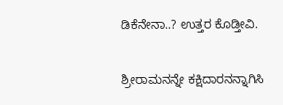ಡಿಕೆನೇನಾ..? ಉತ್ತರ ಕೊಡ್ತೀವಿ.

ಶ್ರೀರಾಮನನ್ನೇ ಕಕ್ಷಿದಾರನನ್ನಾಗಿಸಿ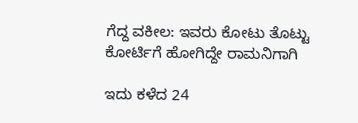ಗೆದ್ದ ವಕೀಲ: ಇವರು ಕೋಟು ತೊಟ್ಟು ಕೋರ್ಟಿಗೆ ಹೋಗಿದ್ದೇ ರಾಮನಿಗಾಗಿ

ಇದು ಕಳೆದ 24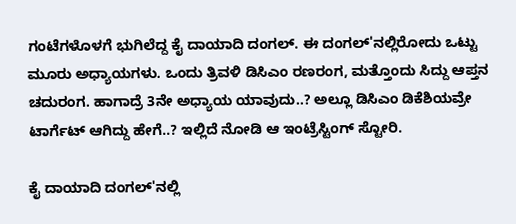ಗಂಟೆಗಳೊಳಗೆ ಭುಗಿಲೆದ್ದ ಕೈ ದಾಯಾದಿ ದಂಗಲ್. ಈ ದಂಗಲ್'ನಲ್ಲಿರೋದು ಒಟ್ಟು ಮೂರು ಅಧ್ಯಾಯಗಳು. ಒಂದು ತ್ರಿವಳಿ ಡಿಸಿಎಂ ರಣರಂಗ, ಮತ್ತೊಂದು ಸಿದ್ದು ಆಪ್ತನ ಚದುರಂಗ. ಹಾಗಾದ್ರೆ 3ನೇ ಅಧ್ಯಾಯ ಯಾವುದು..? ಅಲ್ಲೂ ಡಿಸಿಎಂ ಡಿಕೆಶಿಯವ್ರೇ ಟಾರ್ಗೆಟ್ ಆಗಿದ್ದು ಹೇಗೆ..? ಇಲ್ಲಿದೆ ನೋಡಿ ಆ ಇಂಟ್ರೆಸ್ಟಿಂಗ್ ಸ್ಟೋರಿ.

ಕೈ ದಾಯಾದಿ ದಂಗಲ್'ನಲ್ಲಿ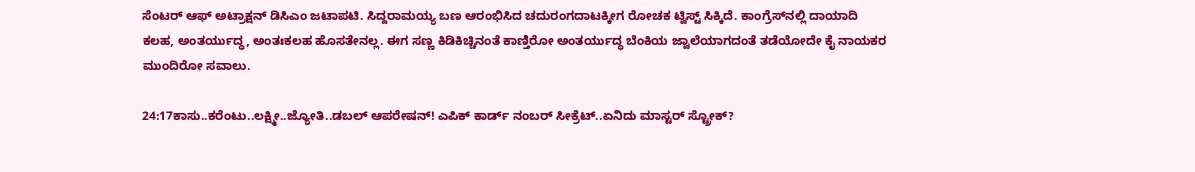ಸೆಂಟರ್ ಆಫ್ ಅಟ್ರಾಕ್ಷನ್ ಡಿಸಿಎಂ ಜಟಾಪಟಿ. ಸಿದ್ದರಾಮಯ್ಯ ಬಣ ಆರಂಭಿಸಿದ ಚದುರಂಗದಾಟಕ್ಕೀಗ ರೋಚಕ ಟ್ವಿಸ್ಟ್ ಸಿಕ್ಕಿದೆ. ಕಾಂಗ್ರೆಸ್‌ನಲ್ಲಿ ದಾಯಾದಿ ಕಲಹ, ಅಂತರ್ಯುದ್ಧ, ಅಂತಃಕಲಹ ಹೊಸತೇನಲ್ಲ. ಈಗ ಸಣ್ಣ ಕಿಡಿಕಿಚ್ಚಿನಂತೆ ಕಾಣ್ತಿರೋ ಅಂತರ್ಯುದ್ಧ ಬೆಂಕಿಯ ಜ್ವಾಲೆಯಾಗದಂತೆ ತಡೆಯೋದೇ ಕೈ ನಾಯಕರ ಮುಂದಿರೋ ಸವಾಲು.

24:17ಕಾಸು..ಕರೆಂಟು..ಲಕ್ಷ್ಮೀ..ಜ್ಯೋತಿ..ಡಬಲ್ ಆಪರೇಷನ್! ಎಪಿಕ್ ಕಾರ್ಡ್ ನಂಬರ್ ಸೀಕ್ರೆಟ್..ಏನಿದು ಮಾಸ್ಟರ್ ಸ್ಟ್ರೋಕ್?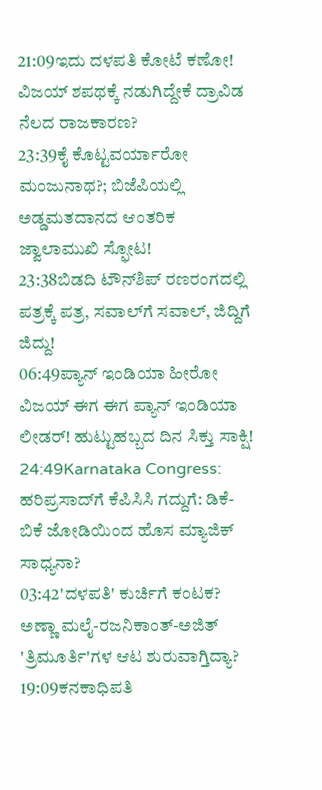21:09ಇದು ದಳಪತಿ ಕೋಟೆ ಕಣೋ! ವಿಜಯ್ ಶಪಥಕ್ಕೆ ನಡುಗಿದ್ದೇಕೆ ದ್ರಾವಿಡ ನೆಲದ ರಾಜಕಾರಣ?
23:39ಕೈ ಕೊಟ್ಟವರ್ಯಾರೋ ಮಂಜುನಾಥ?; ಬಿಜೆಪಿಯಲ್ಲಿ ಅಡ್ಡಮತದಾನದ ಆಂತರಿಕ ಜ್ವಾಲಾಮುಖಿ ಸ್ಫೋಟ!
23:38ಬಿಡದಿ ಟೌನ್‌ಶಿಪ್ ರಣರಂಗದಲ್ಲಿ ಪತ್ರಕ್ಕೆ ಪತ್ರ, ಸವಾಲ್‌ಗೆ ಸವಾಲ್, ಜಿದ್ದಿಗೆ ಜಿದ್ದು!
06:49ಪ್ಯಾನ್ ಇಂಡಿಯಾ ಹೀರೋ ವಿಜಯ್ ಈಗ ಈಗ ಪ್ಯಾನ್ ಇಂಡಿಯಾ ಲೀಡರ್! ಹುಟ್ಟುಹಬ್ಬದ ದಿನ ಸಿಕ್ತು ಸಾಕ್ಷಿ!
24:49Karnataka Congress: ಹರಿಪ್ರಸಾದ್‌ಗೆ ಕೆಪಿಸಿಸಿ ಗದ್ದುಗೆ: ಡಿಕೆ-ಬಿಕೆ ಜೋಡಿಯಿಂದ ಹೊಸ ಮ್ಯಾಜಿಕ್ ಸಾಧ್ಯನಾ?
03:42'ದಳಪತಿ' ಕುರ್ಚಿಗೆ ಕಂಟಕ? ಅಣ್ಣಾ ಮಲೈ-ರಜನಿಕಾಂತ್-ಅಜಿತ್ 'ತ್ರಿಮೂರ್ತಿ'ಗಳ ಆಟ ಶುರುವಾಗ್ತಿದ್ಯಾ?
19:09ಕನಕಾಧಿಪತಿ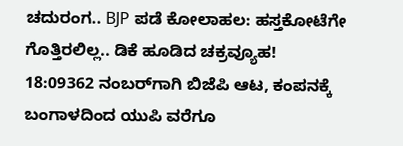ಚದುರಂಗ.. BJP ಪಡೆ ಕೋಲಾಹಲ: ಹಸ್ತಕೋಟೆಗೇ ಗೊತ್ತಿರಲಿಲ್ಲ.. ಡಿಕೆ ಹೂಡಿದ ಚಕ್ರವ್ಯೂಹ!
18:09362 ನಂಬರ್‌ಗಾಗಿ ಬಿಜೆಪಿ ಆಟ, ಕಂಪನಕ್ಕೆ ಬಂಗಾಳದಿಂದ ಯುಪಿ ವರೆಗೂ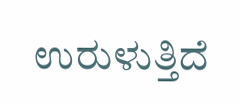ಉರುಳುತ್ತಿದೆ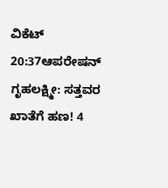ವಿಕೆಟ್
20:37ಆಪರೇಷನ್ ಗೃಹಲಕ್ಷ್ಮೀ: ಸತ್ತವರ ಖಾತೆಗೆ ಹಣ! 4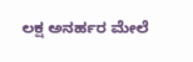ಲಕ್ಷ ಅನರ್ಹರ ಮೇಲೆ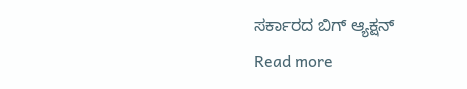ಸರ್ಕಾರದ ಬಿಗ್ ಆ್ಯಕ್ಷನ್
Read more